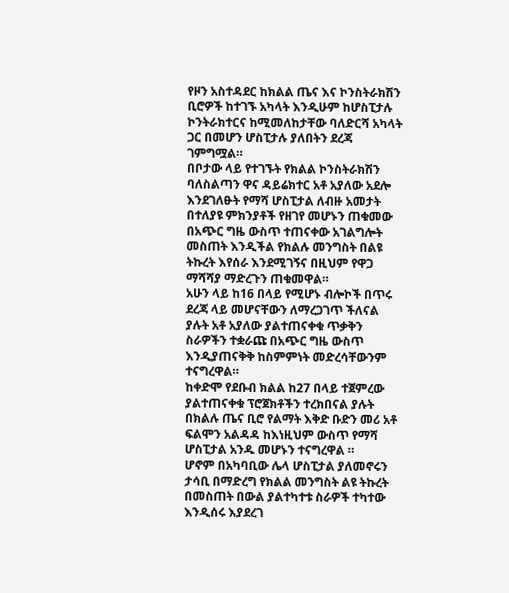የዞን አስተዳደር ከክልል ጤና እና ኮንስትራክሽን ቢሮዎች ከተገኙ አካላት እንዲሁም ከሆስፒታሉ ኮንትራክተርና ከሚመለከታቸው ባለድርሻ አካላት ጋር በመሆን ሆስፒታሉ ያለበትን ደረጃ ገምግሟል።
በቦታው ላይ የተገኙት የክልል ኮንስትራክሽን ባለስልጣን ዋና ዳይሬክተር አቶ አያለው አደሎ እንደገለፁት የማሻ ሆስፒታል ለብዙ አመታት በተለያዩ ምክንያቶች የዘገየ መሆኑን ጠቁመው በአጭር ግዜ ውስጥ ተጠናቀው አገልግሎት መስጠት እንዲችል የክልሉ መንግስት በልዩ ትኩረት እየሰራ እንደሚገኝና በዚህም የዋጋ ማሻሻያ ማድረጉን ጠቁመዋል።
አሁን ላይ ከ16 በላይ የሚሆኑ ብሎኮች በጥሩ ደረጃ ላይ መሆናቸውን ለማረጋገጥ ችለናል ያሉት አቶ አያለው ያልተጠናቀቁ ጥቃቅን ስራዎችን ተቋራጩ በአጭር ግዜ ውስጥ እንዲያጠናቅቅ ከስምምነት መድረሳቸውንም ተናግረዋል።
ከቀድሞ የደቡብ ክልል ከ27 በላይ ተጀምረው ያልተጠናቀቁ ፕሮጀክቶችን ተረክበናል ያሉት በክልሉ ጤና ቢሮ የልማት እቅድ ቡድን መሪ አቶ ፍልሞን አልዳዳ ከእነዚህም ውስጥ የማሻ ሆስፒታል አንዱ መሆኑን ተናግረዋል ።
ሆኖም በአካባቢው ሌላ ሆስፒታል ያለመኖሩን ታሳቢ በማድረግ የክልል መንግስት ልዩ ትኩረት በመስጠት በውል ያልተካተቱ ስራዎች ተካተው እንዲሰሩ እያደረገ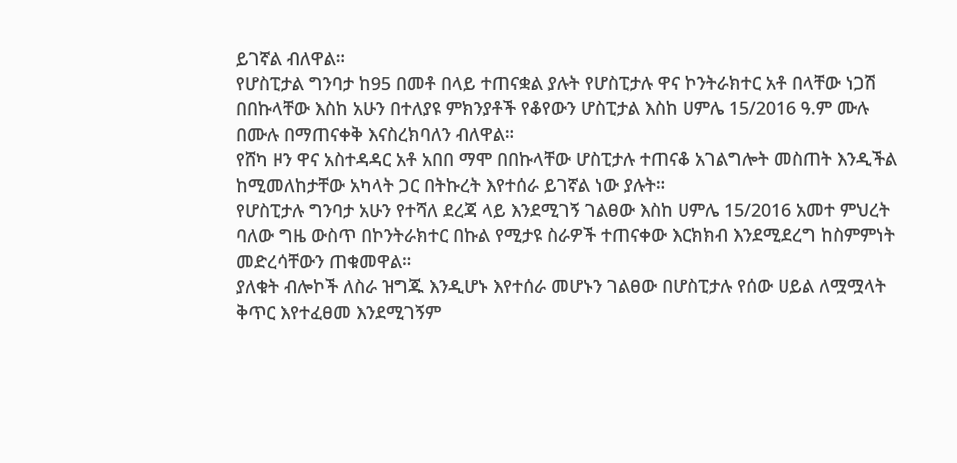ይገኛል ብለዋል።
የሆስፒታል ግንባታ ከ95 በመቶ በላይ ተጠናቋል ያሉት የሆስፒታሉ ዋና ኮንትራክተር አቶ በላቸው ነጋሽ በበኩላቸው እስከ አሁን በተለያዩ ምክንያቶች የቆየውን ሆስፒታል እስከ ሀምሌ 15/2016 ዓ.ም ሙሉ በሙሉ በማጠናቀቅ እናስረክባለን ብለዋል።
የሸካ ዞን ዋና አስተዳዳር አቶ አበበ ማሞ በበኩላቸው ሆስፒታሉ ተጠናቆ አገልግሎት መስጠት እንዲችል ከሚመለከታቸው አካላት ጋር በትኩረት እየተሰራ ይገኛል ነው ያሉት።
የሆስፒታሉ ግንባታ አሁን የተሻለ ደረጃ ላይ እንደሚገኝ ገልፀው እስከ ሀምሌ 15/2016 አመተ ምህረት ባለው ግዜ ውስጥ በኮንትራክተር በኩል የሚታዩ ስራዎች ተጠናቀው እርክክብ እንደሚደረግ ከስምምነት መድረሳቸውን ጠቁመዋል።
ያለቁት ብሎኮች ለስራ ዝግጁ እንዲሆኑ እየተሰራ መሆኑን ገልፀው በሆስፒታሉ የሰው ሀይል ለሟሟላት ቅጥር እየተፈፀመ እንደሚገኝም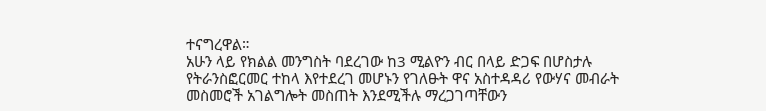ተናግረዋል።
አሁን ላይ የክልል መንግስት ባደረገው ከ3 ሚልዮን ብር በላይ ድጋፍ በሆስታሉ የትራንስፎርመር ተከላ እየተደረገ መሆኑን የገለፁት ዋና አስተዳዳሪ የውሃና መብራት መስመሮች አገልግሎት መስጠት እንደሚችሉ ማረጋገጣቸውን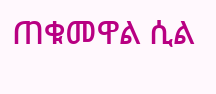ጠቁመዋል ሲል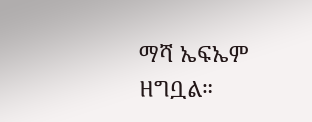ማሻ ኤፍኤም ዘግቧል።